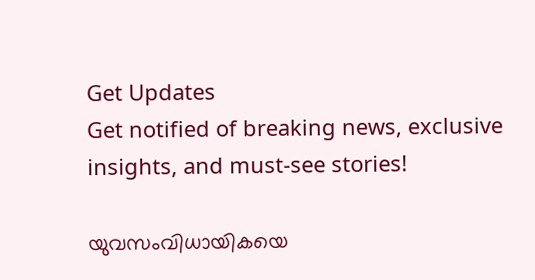Get Updates
Get notified of breaking news, exclusive insights, and must-see stories!

യുവസംവിധായികയെ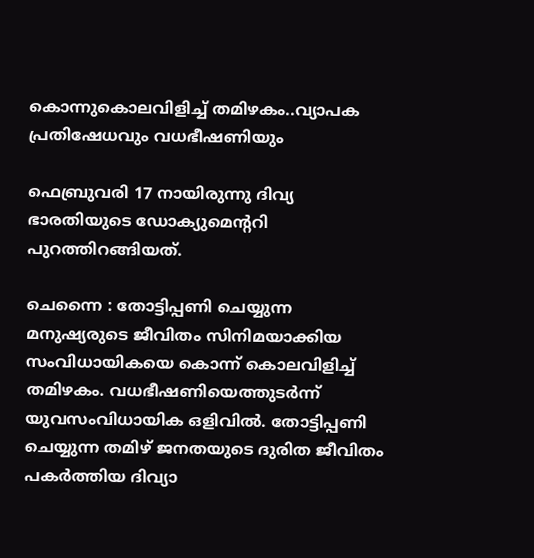കൊന്നുകൊലവിളിച്ച് തമിഴകം..വ്യാപക പ്രതിഷേധവും വധഭീഷണിയും

ഫെബ്രുവരി 17 നായിരുന്നു ദിവ്യ ഭാരതിയുടെ ഡോക്യുമെന്‍ററി പുറത്തിറങ്ങിയത്.

ചെന്നൈ : തോട്ടിപ്പണി ചെയ്യുന്ന മനുഷ്യരുടെ ജീവിതം സിനിമയാക്കിയ സംവിധായികയെ കൊന്ന് കൊലവിളിച്ച് തമിഴകം. വധഭീഷണിയെത്തുടര്‍ന്ന് യുവസംവിധായിക ഒളിവില്‍. തോട്ടിപ്പണി ചെയ്യുന്ന തമിഴ് ജനതയുടെ ദുരിത ജീവിതം പകര്‍ത്തിയ ദിവ്യാ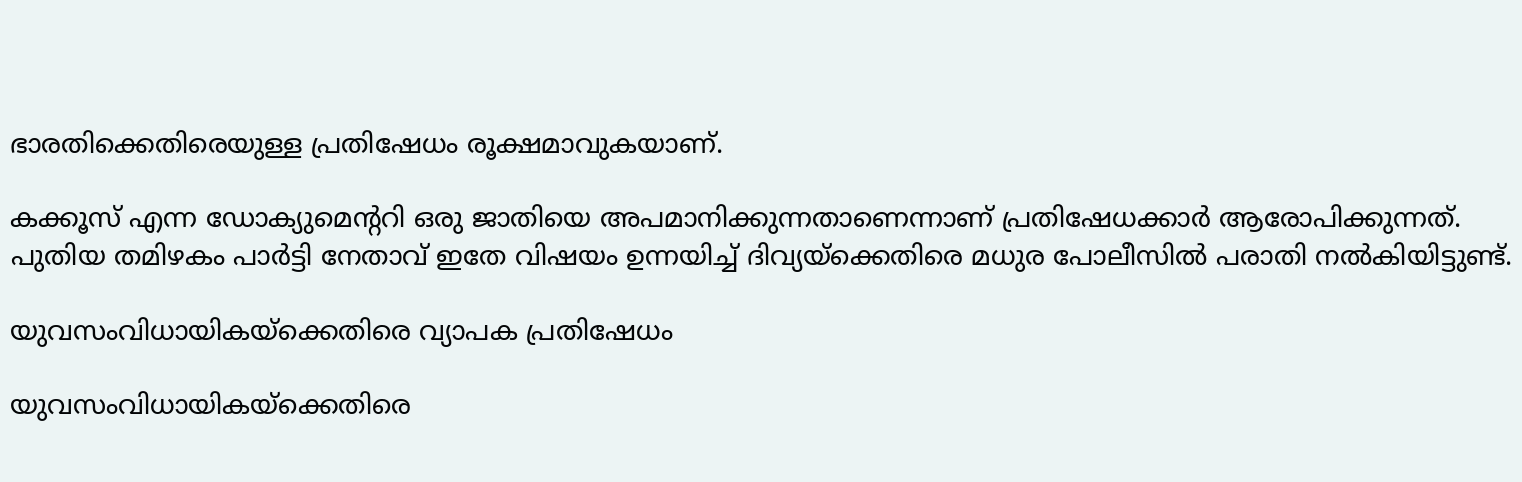ഭാരതിക്കെതിരെയുള്ള പ്രതിഷേധം രൂക്ഷമാവുകയാണ്.

കക്കൂസ് എന്ന ഡോക്യുമെന്ററി ഒരു ജാതിയെ അപമാനിക്കുന്നതാണെന്നാണ് പ്രതിഷേധക്കാര്‍ ആരോപിക്കുന്നത്. പുതിയ തമിഴകം പാര്‍ട്ടി നേതാവ് ഇതേ വിഷയം ഉന്നയിച്ച് ദിവ്യയ്‌ക്കെതിരെ മധുര പോലീസില്‍ പരാതി നല്‍കിയിട്ടുണ്ട്.

യുവസംവിധായികയ്‌ക്കെതിരെ വ്യാപക പ്രതിഷേധം

യുവസംവിധായികയ്‌ക്കെതിരെ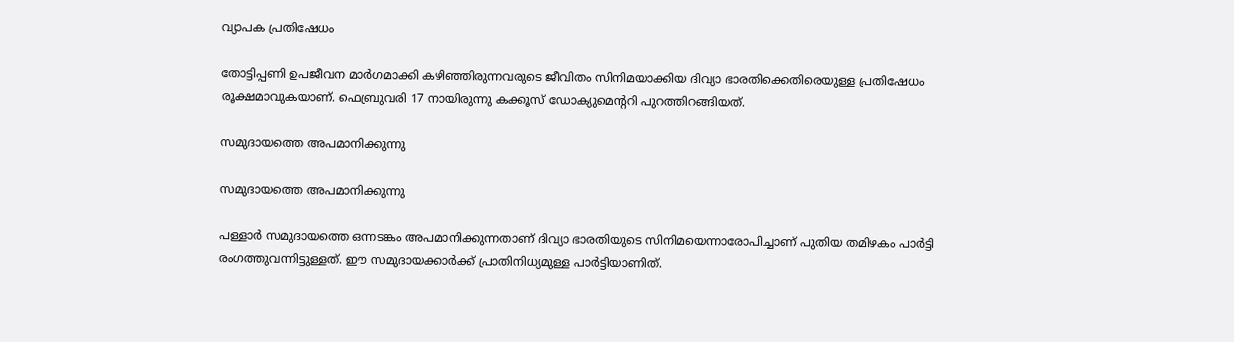വ്യാപക പ്രതിഷേധം

തോട്ടിപ്പണി ഉപജീവന മാര്‍ഗമാക്കി കഴിഞ്ഞിരുന്നവരുടെ ജീവിതം സിനിമയാക്കിയ ദിവ്യാ ഭാരതിക്കെതിരെയുള്ള പ്രതിഷേധം രൂക്ഷമാവുകയാണ്. ഫെബ്രുവരി 17 നായിരുന്നു കക്കൂസ് ഡോക്യുമെന്ററി പുറത്തിറങ്ങിയത്.

സമുദായത്തെ അപമാനിക്കുന്നു

സമുദായത്തെ അപമാനിക്കുന്നു

പള്ളാര്‍ സമുദായത്തെ ഒന്നടങ്കം അപമാനിക്കുന്നതാണ് ദിവ്യാ ഭാരതിയുടെ സിനിമയെന്നാരോപിച്ചാണ് പുതിയ തമിഴകം പാര്‍ട്ടി രംഗത്തുവന്നിട്ടുള്ളത്. ഈ സമുദായക്കാര്‍ക്ക് പ്രാതിനിധ്യമുള്ള പാര്‍ട്ടിയാണിത്.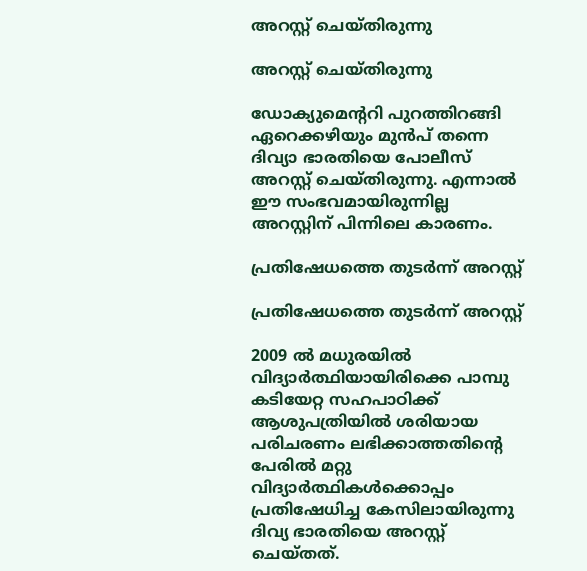അറസ്റ്റ് ചെയ്തിരുന്നു

അറസ്റ്റ് ചെയ്തിരുന്നു

ഡോക്യുമെന്ററി പുറത്തിറങ്ങി ഏറെക്കഴിയും മുന്‍പ് തന്നെ ദിവ്യാ ഭാരതിയെ പോലീസ് അറസ്റ്റ് ചെയ്തിരുന്നു. എന്നാല്‍ ഈ സംഭവമായിരുന്നില്ല അറസ്റ്റിന് പിന്നിലെ കാരണം.

പ്രതിഷേധത്തെ തുടര്‍ന്ന് അറസ്റ്റ്

പ്രതിഷേധത്തെ തുടര്‍ന്ന് അറസ്റ്റ്

2009 ല്‍ മധുരയില്‍ വിദ്യാര്‍ത്ഥിയായിരിക്കെ പാമ്പു കടിയേറ്റ സഹപാഠിക്ക് ആശുപത്രിയില്‍ ശരിയായ പരിചരണം ലഭിക്കാത്തതിന്റെ പേരില്‍ മറ്റു വിദ്യാര്‍ത്ഥികള്‍ക്കൊപ്പം പ്രതിഷേധിച്ച കേസിലായിരുന്നു ദിവ്യ ഭാരതിയെ അറസ്റ്റ് ചെയ്തത്.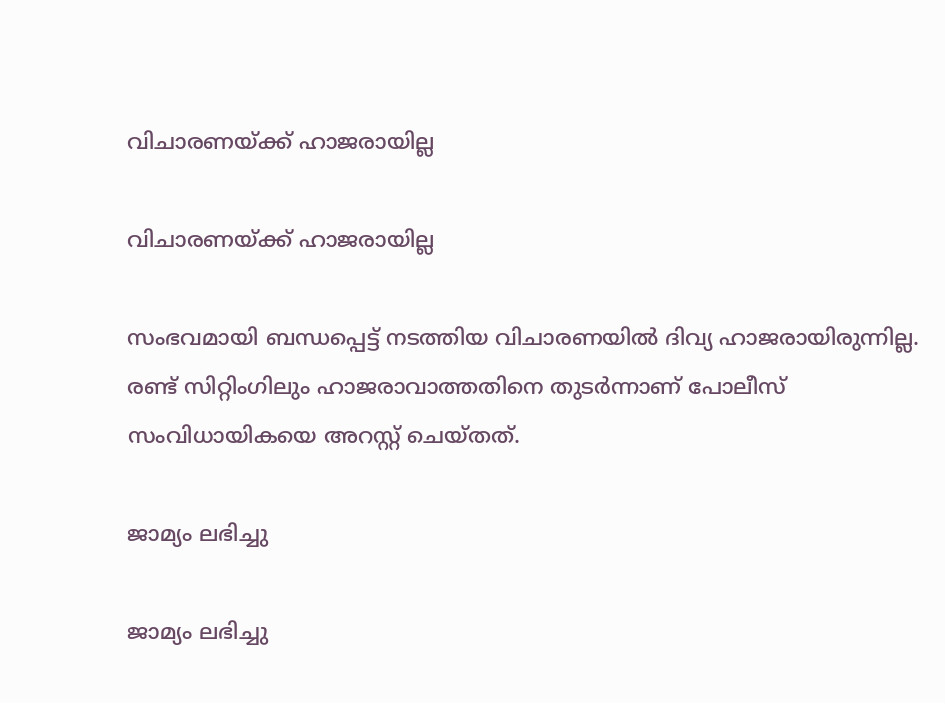വിചാരണയ്ക്ക് ഹാജരായില്ല

വിചാരണയ്ക്ക് ഹാജരായില്ല

സംഭവമായി ബന്ധപ്പെട്ട് നടത്തിയ വിചാരണയില്‍ ദിവ്യ ഹാജരായിരുന്നില്ല. രണ്ട് സിറ്റിംഗിലും ഹാജരാവാത്തതിനെ തുടര്‍ന്നാണ് പോലീസ് സംവിധായികയെ അറസ്റ്റ് ചെയ്തത്.

ജാമ്യം ലഭിച്ചു

ജാമ്യം ലഭിച്ചു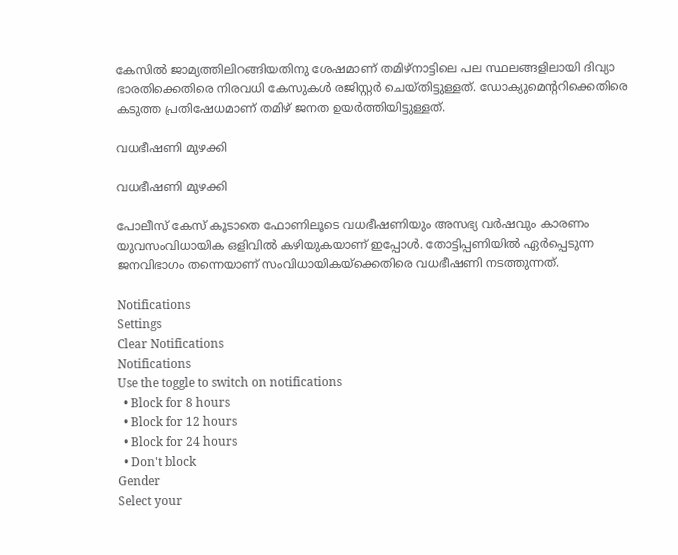കേസില്‍ ജാമ്യത്തിലിറങ്ങിയതിനു ശേഷമാണ് തമിഴ്‌നാട്ടിലെ പല സ്ഥലങ്ങളിലായി ദിവ്യാ ഭാരതിക്കെതിരെ നിരവധി കേസുകള്‍ രജിസ്റ്റര്‍ ചെയ്തിട്ടുള്ളത്. ഡോക്യുമെന്ററിക്കെതിരെ കടുത്ത പ്രതിഷേധമാണ് തമിഴ് ജനത ഉയര്‍ത്തിയിട്ടുള്ളത്.

വധഭീഷണി മുഴക്കി

വധഭീഷണി മുഴക്കി

പോലീസ് കേസ് കൂടാതെ ഫോണിലൂടെ വധഭീഷണിയും അസഭ്യ വര്‍ഷവും കാരണം യുവസംവിധായിക ഒളിവില്‍ കഴിയുകയാണ് ഇപ്പോള്‍. തോട്ടിപ്പണിയില്‍ ഏര്‍പ്പെടുന്ന ജനവിഭാഗം തന്നെയാണ് സംവിധായികയ്‌ക്കെതിരെ വധഭീഷണി നടത്തുന്നത്.

Notifications
Settings
Clear Notifications
Notifications
Use the toggle to switch on notifications
  • Block for 8 hours
  • Block for 12 hours
  • Block for 24 hours
  • Don't block
Gender
Select your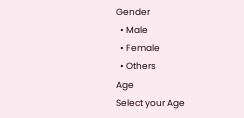Gender
  • Male
  • Female
  • Others
Age
Select your Age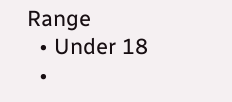Range
  • Under 18
  •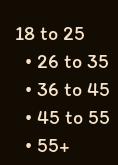18 to 25
  • 26 to 35
  • 36 to 45
  • 45 to 55
  • 55+